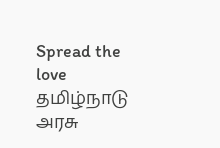Spread the love தமிழ்நாடு அரசு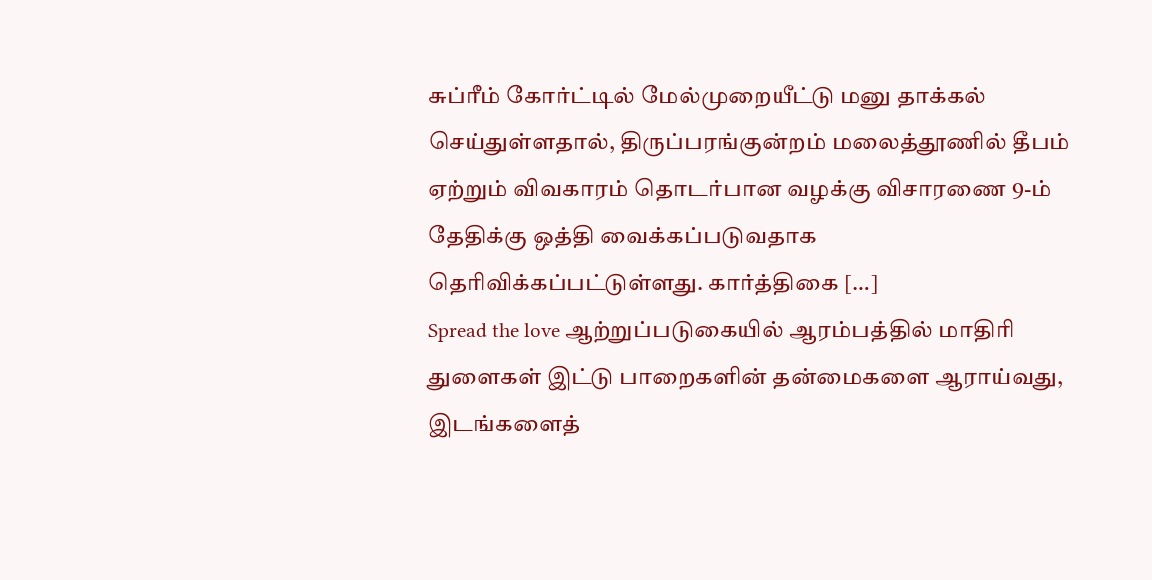சுப்ரீம் கோர்ட்டில் மேல்முறையீட்டு மனு தாக்கல் செய்துள்ளதால், திருப்பரங்குன்றம் மலைத்தூணில் தீபம் ஏற்றும் விவகாரம் தொடர்பான வழக்கு விசாரணை 9-ம் தேதிக்கு ஒத்தி வைக்கப்படுவதாக தெரிவிக்கப்பட்டுள்ளது. கார்த்திகை […]
Spread the love ஆற்றுப்படுகையில் ஆரம்பத்தில் மாதிரி துளைகள் இட்டு பாறைகளின் தன்மைகளை ஆராய்வது, இடங்களைத்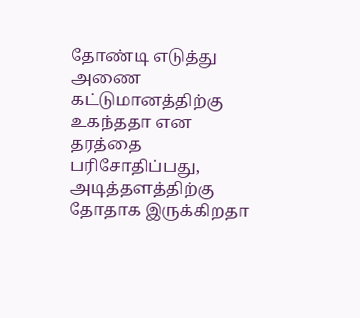தோண்டி எடுத்து அணை கட்டுமானத்திற்கு உகந்ததா என தரத்தை பரிசோதிப்பது, அடித்தளத்திற்கு தோதாக இருக்கிறதா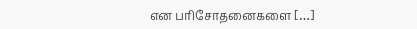என பரிசோதனைகளை […]